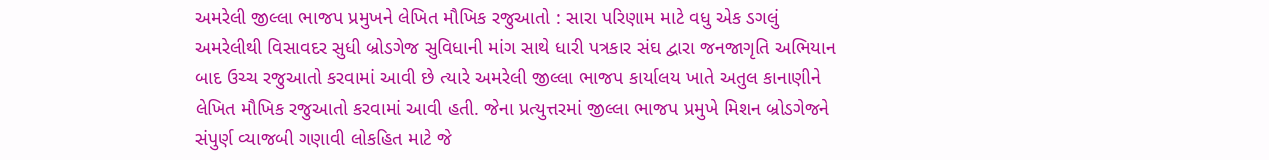અમરેલી જીલ્લા ભાજપ પ્રમુખને લેખિત મૌખિક રજુઆતો : સારા પરિણામ માટે વધુ એક ડગલું
અમરેલીથી વિસાવદર સુધી બ્રોડગેજ સુવિધાની માંગ સાથે ધારી પત્રકાર સંઘ દ્વારા જનજાગૃતિ અભિયાન બાદ ઉચ્ચ રજુઆતો કરવામાં આવી છે ત્યારે અમરેલી જીલ્લા ભાજપ કાર્યાલય ખાતે અતુલ કાનાણીને લેખિત મૌખિક રજુઆતો કરવામાં આવી હતી. જેના પ્રત્યુત્તરમાં જીલ્લા ભાજપ પ્રમુખે મિશન બ્રોડગેજને સંપુર્ણ વ્યાજબી ગણાવી લોકહિત માટે જે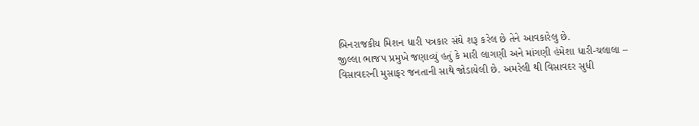બિનરાજકીય મિશન ધારી પત્રકાર સંઘે શરૂ કરેલ છે તેને આવકારેલુ છે.
જીલ્લા ભાજપ પ્રમુખે જણાવ્યું હતું કે મારી લાગણી અને માંગણી હંમેશા ધારી-ચલાલા – વિસાવદરની મુસાફર જનતાની સાથે જોડાયેલી છે. અમરેલી થી વિસાવદર સુધી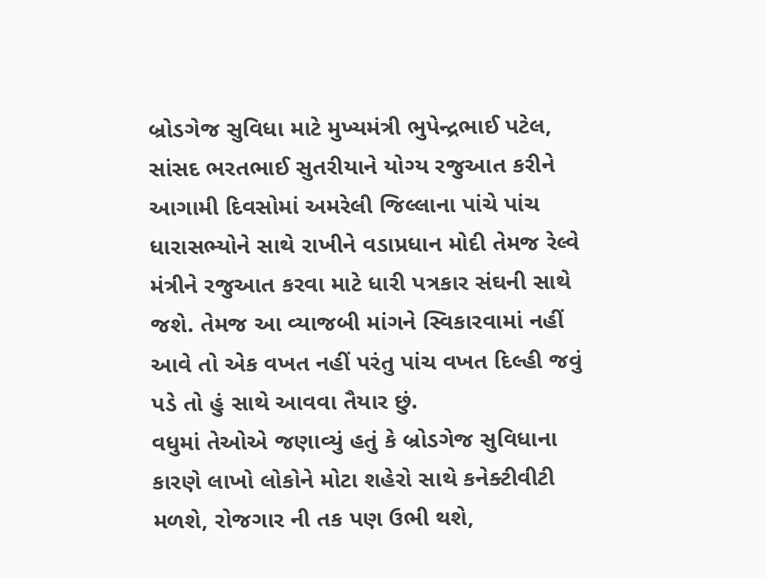બ્રોડગેજ સુવિધા માટે મુખ્યમંત્રી ભુપેન્દ્રભાઈ પટેલ, સાંસદ ભરતભાઈ સુતરીયાને યોગ્ય રજુઆત કરીને આગામી દિવસોમાં અમરેલી જિલ્લાના પાંચે પાંચ ધારાસભ્યોને સાથે રાખીને વડાપ્રધાન મોદી તેમજ રેલ્વે મંત્રીને રજુઆત કરવા માટે ધારી પત્રકાર સંઘની સાથે જશે. તેમજ આ વ્યાજબી માંગને સ્વિકારવામાં નહીં આવે તો એક વખત નહીં પરંતુ પાંચ વખત દિલ્હી જવું પડે તો હું સાથે આવવા તૈયાર છું.
વધુમાં તેઓએ જણાવ્યું હતું કે બ્રોડગેજ સુવિધાના કારણે લાખો લોકોને મોટા શહેરો સાથે કનેક્ટીવીટી મળશે, રોજગાર ની તક પણ ઉભી થશે,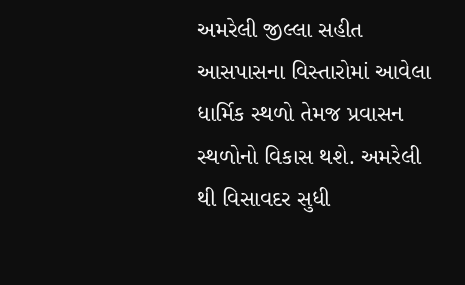અમરેલી જીલ્લા સહીત આસપાસના વિસ્તારોમાં આવેલા ધાર્મિક સ્થળો તેમજ પ્રવાસન સ્થળોનો વિકાસ થશે. અમરેલી થી વિસાવદર સુધી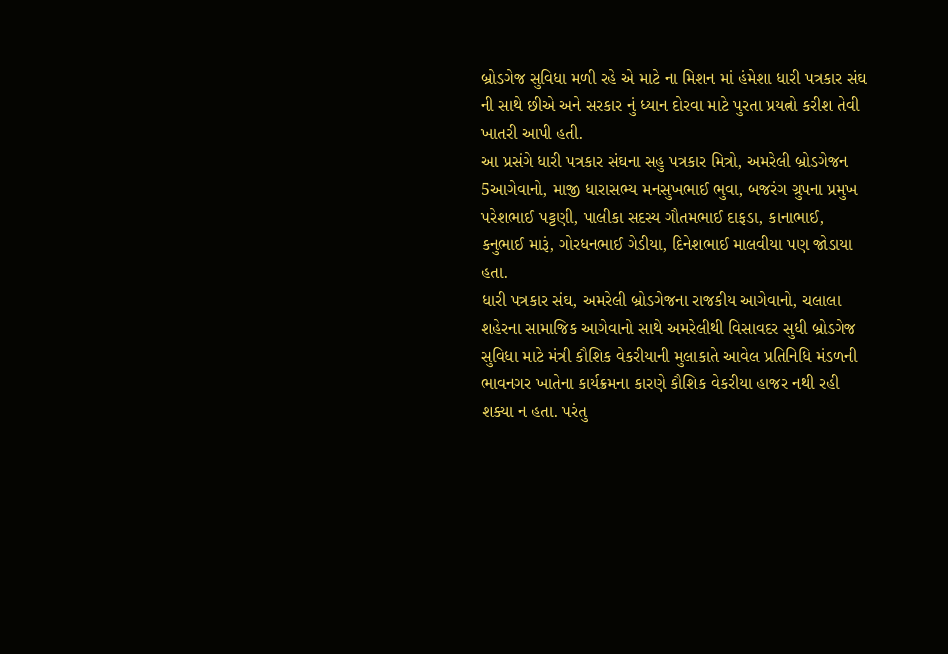બ્રોડગેજ સુવિધા મળી રહે એ માટે ના મિશન માં હંમેશા ધારી પત્રકાર સંઘ ની સાથે છીએ અને સરકાર નું ધ્યાન દોરવા માટે પુરતા પ્રયત્નો કરીશ તેવી ખાતરી આપી હતી.
આ પ્રસંગે ધારી પત્રકાર સંઘના સહુ પત્રકાર મિત્રો, અમરેલી બ્રોડગેજન 5આગેવાનો, માજી ધારાસભ્ય મનસુખભાઈ ભુવા, બજરંગ ગ્રુપના પ્રમુખ પરેશભાઈ પટ્ટણી, પાલીકા સદસ્ય ગૌતમભાઈ દાફડા, કાનાભાઈ, કનુભાઈ મારૂં, ગોરધનભાઈ ગેડીયા, દિનેશભાઈ માલવીયા પણ જોડાયા હતા.
ધારી પત્રકાર સંઘ, અમરેલી બ્રોડગેજના રાજકીય આગેવાનો, ચલાલા શહેરના સામાજિક આગેવાનો સાથે અમરેલીથી વિસાવદર સુધી બ્રોડગેજ સુવિધા માટે મંત્રી કૌશિક વેકરીયાની મુલાકાતે આવેલ પ્રતિનિધિ મંડળની ભાવનગર ખાતેના કાર્યક્રમના કારણે કૌશિક વેકરીયા હાજર નથી રહી શક્યા ન હતા. પરંતુ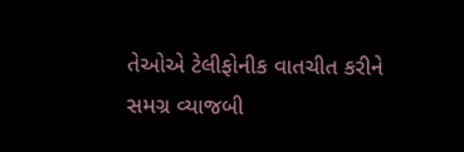તેઓએ ટેલીફોનીક વાતચીત કરીને સમગ્ર વ્યાજબી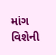માંગ વિશેની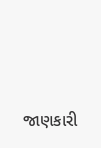જાણકારી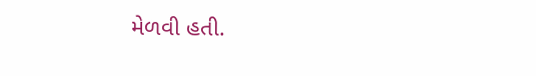મેળવી હતી.